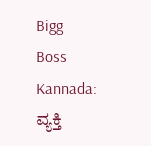Bigg Boss Kannada: ವ್ಯಕ್ತಿ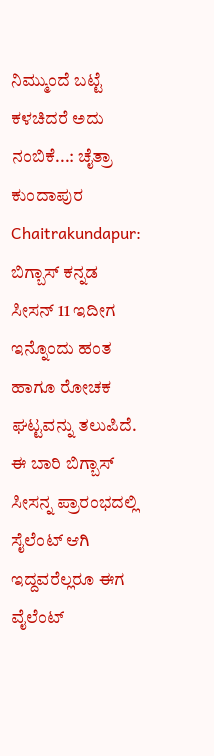ನಿಮ್ಮುಂದೆ ಬಟ್ಟೆ ಕಳಚಿದರೆ ಅದು ನಂಬಿಕೆ...: ಚೈತ್ರಾ ಕುಂದಾಪುರ
Chaitrakundapur: ಬಿಗ್ಬಾಸ್ ಕನ್ನಡ ಸೀಸನ್ 11 ಇದೀಗ ಇನ್ನೊಂದು ಹಂತ ಹಾಗೂ ರೋಚಕ ಘಟ್ಟವನ್ನು ತಲುಪಿದೆ. ಈ ಬಾರಿ ಬಿಗ್ಬಾಸ್ ಸೀಸನ್ನ ಪ್ರಾರಂಭದಲ್ಲಿ ಸೈಲೆಂಟ್ ಆಗಿ ಇದ್ದವರೆಲ್ಲರೂ ಈಗ ವೈಲೆಂಟ್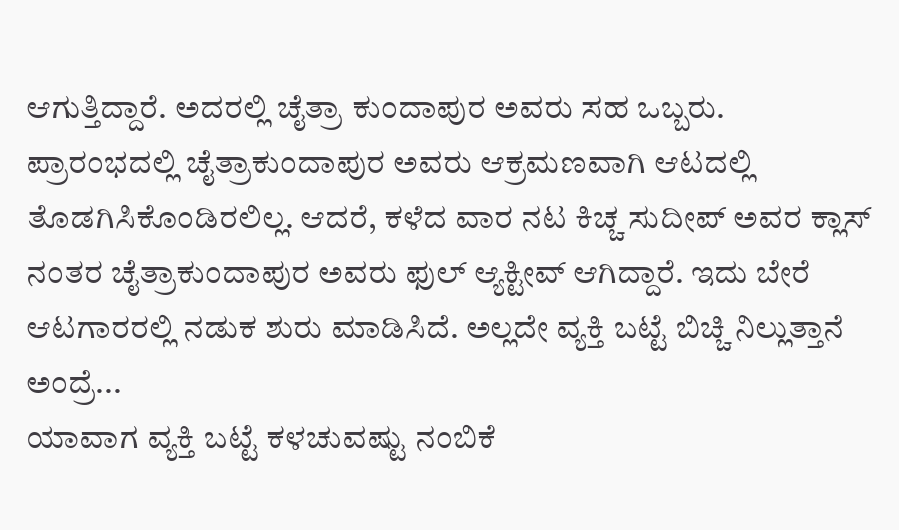ಆಗುತ್ತಿದ್ದಾರೆ. ಅದರಲ್ಲಿ ಚೈತ್ರಾ ಕುಂದಾಪುರ ಅವರು ಸಹ ಒಬ್ಬರು. ಪ್ರಾರಂಭದಲ್ಲಿ ಚೈತ್ರಾಕುಂದಾಪುರ ಅವರು ಆಕ್ರಮಣವಾಗಿ ಆಟದಲ್ಲಿ ತೊಡಗಿಸಿಕೊಂಡಿರಲಿಲ್ಲ. ಆದರೆ, ಕಳೆದ ವಾರ ನಟ ಕಿಚ್ಚ ಸುದೀಪ್ ಅವರ ಕ್ಲಾಸ್ ನಂತರ ಚೈತ್ರಾಕುಂದಾಪುರ ಅವರು ಫುಲ್ ಆ್ಯಕ್ಟೀವ್ ಆಗಿದ್ದಾರೆ. ಇದು ಬೇರೆ ಆಟಗಾರರಲ್ಲಿ ನಡುಕ ಶುರು ಮಾಡಿಸಿದೆ. ಅಲ್ಲದೇ ವ್ಯಕ್ತಿ ಬಟ್ಟೆ ಬಿಚ್ಚಿ ನಿಲ್ಲುತ್ತಾನೆ ಅಂದ್ರೆ...
ಯಾವಾಗ ವ್ಯಕ್ತಿ ಬಟ್ಟೆ ಕಳಚುವಷ್ಟು ನಂಬಿಕೆ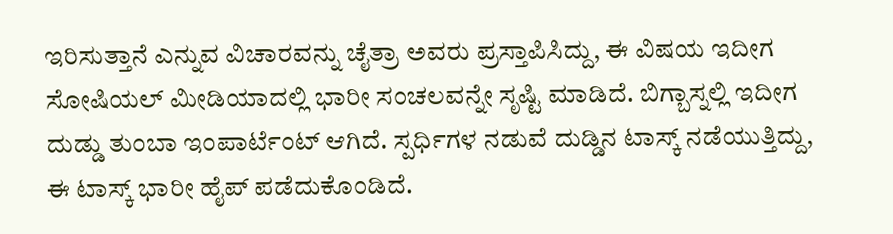ಇರಿಸುತ್ತಾನೆ ಎನ್ನುವ ವಿಚಾರವನ್ನು ಚೈತ್ರಾ ಅವರು ಪ್ರಸ್ತಾಪಿಸಿದ್ದು, ಈ ವಿಷಯ ಇದೀಗ ಸೋಷಿಯಲ್ ಮೀಡಿಯಾದಲ್ಲಿ ಭಾರೀ ಸಂಚಲವನ್ನೇ ಸೃಷ್ಟಿ ಮಾಡಿದೆ. ಬಿಗ್ಬಾಸ್ನಲ್ಲಿ ಇದೀಗ ದುಡ್ಡು ತುಂಬಾ ಇಂಪಾರ್ಟೆಂಟ್ ಆಗಿದೆ. ಸ್ಪರ್ಧಿಗಳ ನಡುವೆ ದುಡ್ಡಿನ ಟಾಸ್ಕ್ ನಡೆಯುತ್ತಿದ್ದು, ಈ ಟಾಸ್ಕ್ ಭಾರೀ ಹೈಪ್ ಪಡೆದುಕೊಂಡಿದೆ.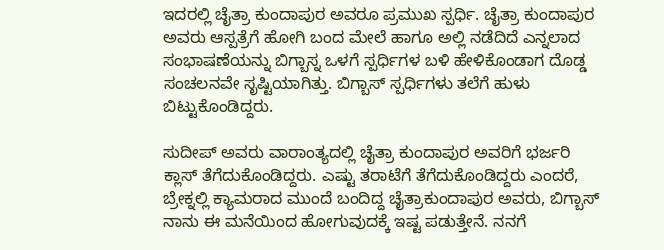ಇದರಲ್ಲಿ ಚೈತ್ರಾ ಕುಂದಾಪುರ ಅವರೂ ಪ್ರಮುಖ ಸ್ಪರ್ಧಿ. ಚೈತ್ರಾ ಕುಂದಾಪುರ ಅವರು ಆಸ್ಪತ್ರೆಗೆ ಹೋಗಿ ಬಂದ ಮೇಲೆ ಹಾಗೂ ಅಲ್ಲಿ ನಡೆದಿದೆ ಎನ್ನಲಾದ ಸಂಭಾಷಣೆಯನ್ನು ಬಿಗ್ಬಾಸ್ನ ಒಳಗೆ ಸ್ಪರ್ಧಿಗಳ ಬಳಿ ಹೇಳಿಕೊಂಡಾಗ ದೊಡ್ಡ ಸಂಚಲನವೇ ಸೃಷ್ಟಿಯಾಗಿತ್ತು. ಬಿಗ್ಬಾಸ್ ಸ್ಪರ್ಧಿಗಳು ತಲೆಗೆ ಹುಳು ಬಿಟ್ಟುಕೊಂಡಿದ್ದರು.

ಸುದೀಪ್ ಅವರು ವಾರಾಂತ್ಯದಲ್ಲಿ ಚೈತ್ರಾ ಕುಂದಾಪುರ ಅವರಿಗೆ ಭರ್ಜರಿ ಕ್ಲಾಸ್ ತೆಗೆದುಕೊಂಡಿದ್ದರು. ಎಷ್ಟು ತರಾಟೆಗೆ ತೆಗೆದುಕೊಂಡಿದ್ದರು ಎಂದರೆ, ಬ್ರೇಕ್ನಲ್ಲಿ ಕ್ಯಾಮರಾದ ಮುಂದೆ ಬಂದಿದ್ದ ಚೈತ್ರಾಕುಂದಾಪುರ ಅವರು, ಬಿಗ್ಬಾಸ್ ನಾನು ಈ ಮನೆಯಿಂದ ಹೋಗುವುದಕ್ಕೆ ಇಷ್ಟ ಪಡುತ್ತೇನೆ. ನನಗೆ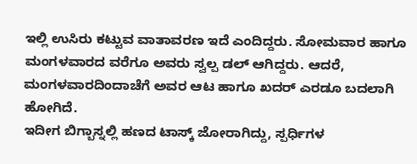ಇಲ್ಲಿ ಉಸಿರು ಕಟ್ಟುವ ವಾತಾವರಣ ಇದೆ ಎಂದಿದ್ದರು. ಸೋಮವಾರ ಹಾಗೂ ಮಂಗಳವಾರದ ವರೆಗೂ ಅವರು ಸ್ವಲ್ಪ ಡಲ್ ಆಗಿದ್ದರು. ಆದರೆ, ಮಂಗಳವಾರದಿಂದಾಚೆಗೆ ಅವರ ಆಟ ಹಾಗೂ ಖದರ್ ಎರಡೂ ಬದಲಾಗಿ ಹೋಗಿದೆ.
ಇದೀಗ ಬಿಗ್ಬಾಸ್ನಲ್ಲಿ ಹಣದ ಟಾಸ್ಕ್ ಜೋರಾಗಿದ್ದು, ಸ್ಪರ್ಧಿಗಳ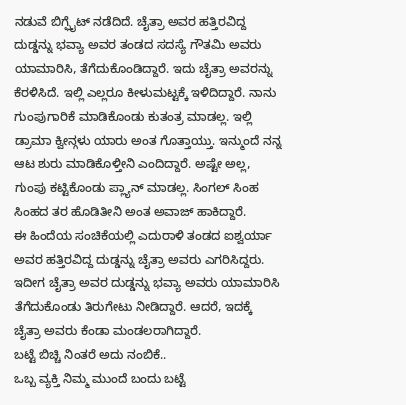ನಡುವೆ ಬಿಗ್ಫೈಟ್ ನಡೆದಿದೆ. ಚೈತ್ರಾ ಅವರ ಹತ್ತಿರವಿದ್ದ ದುಡ್ಡನ್ನು ಭವ್ಯಾ ಅವರ ತಂಡದ ಸದಸ್ಯೆ ಗೌತಮಿ ಅವರು ಯಾಮಾರಿಸಿ, ತೆಗೆದುಕೊಂಡಿದ್ದಾರೆ. ಇದು ಚೈತ್ರಾ ಅವರನ್ನು ಕೆರಳಿಸಿದೆ. ಇಲ್ಲಿ ಎಲ್ಲರೂ ಕೀಳುಮಟ್ಟಕ್ಕೆ ಇಳಿದಿದ್ದಾರೆ. ನಾನು ಗುಂಪುಗಾರಿಕೆ ಮಾಡಿಕೊಂಡು ಕುತಂತ್ರ ಮಾಡಲ್ಲ. ಇಲ್ಲಿ ಡ್ರಾಮಾ ಕ್ವೀನ್ಗಳು ಯಾರು ಅಂತ ಗೊತ್ತಾಯ್ತು. ಇನ್ಮುಂದೆ ನನ್ನ ಆಟ ಶುರು ಮಾಡಿಕೊಳ್ತೀನಿ ಎಂದಿದ್ದಾರೆ. ಅಷ್ಟೇ ಅಲ್ಲ, ಗುಂಪು ಕಟ್ಟಿಕೊಂಡು ಪ್ಲ್ಯಾನ್ ಮಾಡಲ್ಲ. ಸಿಂಗಲ್ ಸಿಂಹ ಸಿಂಹದ ತರ ಹೊಡಿತೀನಿ ಅಂತ ಅವಾಜ್ ಹಾಕಿದ್ದಾರೆ.
ಈ ಹಿಂದೆಯ ಸಂಚಿಕೆಯಲ್ಲಿ ಎದುರಾಳಿ ತಂಡದ ಐಶ್ವರ್ಯಾ ಅವರ ಹತ್ತಿರವಿದ್ದ ದುಡ್ಡನ್ನು ಚೈತ್ರಾ ಅವರು ಎಗರಿಸಿದ್ದರು. ಇದೀಗ ಚೈತ್ರಾ ಅವರ ದುಡ್ಡನ್ನು ಭವ್ಯಾ ಅವರು ಯಾಮಾರಿಸಿ ತೆಗೆದುಕೊಂಡು ತಿರುಗೇಟು ನೀಡಿದ್ದಾರೆ. ಆದರೆ, ಇದಕ್ಕೆ ಚೈತ್ರಾ ಅವರು ಕೆಂಡಾ ಮಂಡಲರಾಗಿದ್ದಾರೆ.
ಬಟ್ಟೆ ಬಿಚ್ಚಿ ನಿಂತರೆ ಅದು ನಂಬಿಕೆ..
ಒಬ್ಬ ವ್ಯಕ್ತಿ ನಿಮ್ಮ ಮುಂದೆ ಬಂದು ಬಟ್ಟೆ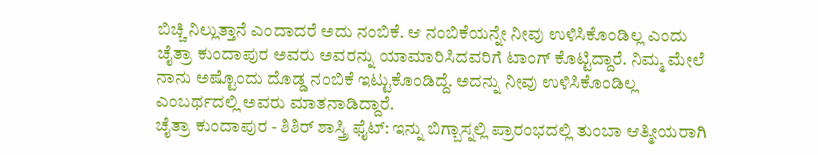ಬಿಚ್ಚಿ ನಿಲ್ಲುತ್ತಾನೆ ಎಂದಾದರೆ ಅದು ನಂಬಿಕೆ. ಆ ನಂಬಿಕೆಯನ್ನೇ ನೀವು ಉಳಿಸಿಕೊಂಡಿಲ್ಲ ಎಂದು ಚೈತ್ರಾ ಕುಂದಾಪುರ ಅವರು ಅವರನ್ನು ಯಾಮಾರಿಸಿದವರಿಗೆ ಟಾಂಗ್ ಕೊಟ್ಟಿದ್ದಾರೆ. ನಿಮ್ಮ ಮೇಲೆ ನಾನು ಅಷ್ಟೊಂದು ದೊಡ್ಡ ನಂಬಿಕೆ ಇಟ್ಟುಕೊಂಡಿದ್ದೆ. ಅದನ್ನು ನೀವು ಉಳಿಸಿಕೊಂಡಿಲ್ಲ ಎಂಬರ್ಥದಲ್ಲಿ ಅವರು ಮಾತನಾಡಿದ್ದಾರೆ.
ಚೈತ್ರಾ ಕುಂದಾಪುರ - ಶಿಶಿರ್ ಶಾಸ್ತ್ರಿ ಫೈಟ್: ಇನ್ನು ಬಿಗ್ಬಾಸ್ನಲ್ಲಿ ಪ್ರಾರಂಭದಲ್ಲಿ ತುಂಬಾ ಆತ್ಮೀಯರಾಗಿ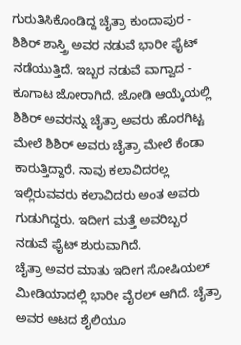ಗುರುತಿಸಿಕೊಂಡಿದ್ದ ಚೈತ್ರಾ ಕುಂದಾಪುರ - ಶಿಶಿರ್ ಶಾಸ್ತ್ರಿ ಅವರ ನಡುವೆ ಭಾರೀ ಫೈಟ್ ನಡೆಯುತ್ತಿದೆ. ಇಬ್ಬರ ನಡುವೆ ವಾಗ್ವಾದ - ಕೂಗಾಟ ಜೋರಾಗಿದೆ. ಜೋಡಿ ಆಯ್ಕೆಯಲ್ಲಿ ಶಿಶಿರ್ ಅವರನ್ನು ಚೈತ್ರಾ ಅವರು ಹೊರಗಿಟ್ಟ ಮೇಲೆ ಶಿಶಿರ್ ಅವರು ಚೈತ್ರಾ ಮೇಲೆ ಕೆಂಡಾ ಕಾರುತ್ತಿದ್ದಾರೆ. ನಾವು ಕಲಾವಿದರಲ್ಲ ಇಲ್ಲಿರುವವರು ಕಲಾವಿದರು ಅಂತ ಅವರು ಗುಡುಗಿದ್ದರು. ಇದೀಗ ಮತ್ತೆ ಅವರಿಬ್ಬರ ನಡುವೆ ಫೈಟ್ ಶುರುವಾಗಿದೆ.
ಚೈತ್ರಾ ಅವರ ಮಾತು ಇದೀಗ ಸೋಷಿಯಲ್ ಮೀಡಿಯಾದಲ್ಲಿ ಭಾರೀ ವೈರಲ್ ಆಗಿದೆ. ಚೈತ್ರಾ ಅವರ ಆಟದ ಶೈಲಿಯೂ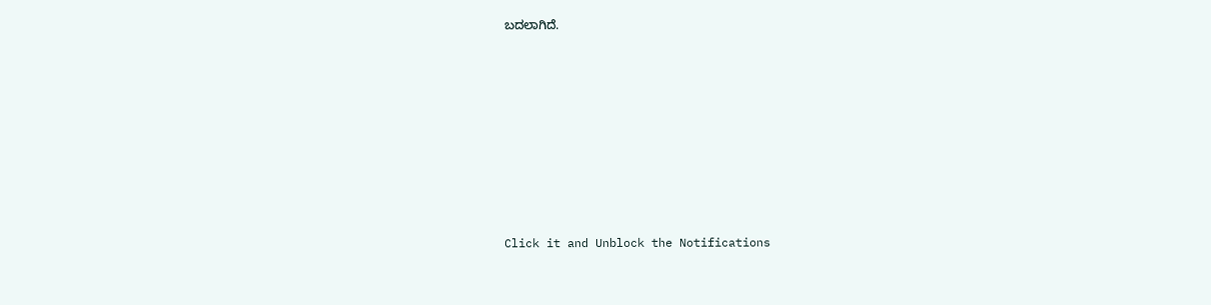ಬದಲಾಗಿದೆ.












Click it and Unblock the Notifications